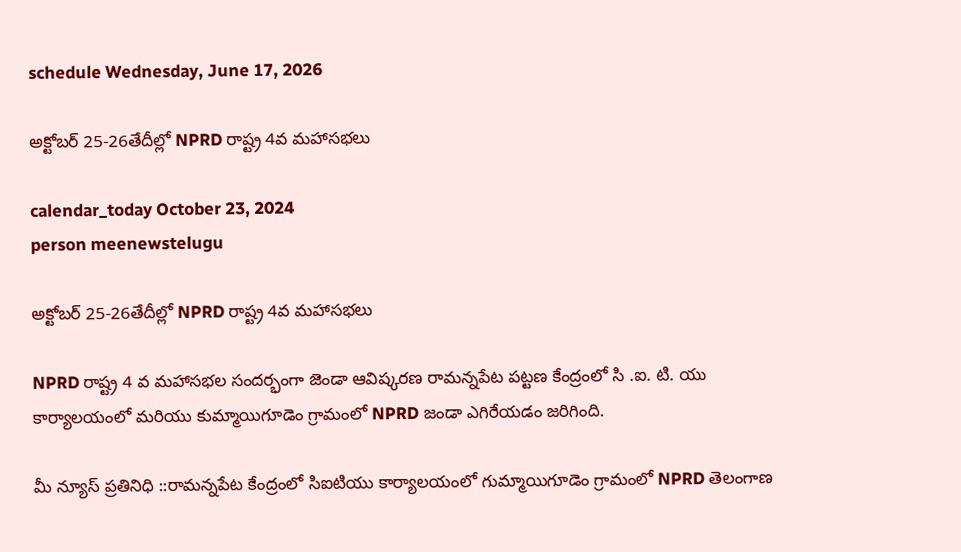schedule Wednesday, June 17, 2026

అక్టోబర్ 25-26తేదీల్లో NPRD రాష్ట్ర 4వ మహాసభలు

calendar_today October 23, 2024
person meenewstelugu

అక్టోబర్ 25-26తేదీల్లో NPRD రాష్ట్ర 4వ మహాసభలు

NPRD రాష్ట్ర 4 వ మహాసభల సందర్భంగా జెండా ఆవిష్కరణ రామన్నపేట పట్టణ కేంద్రంలో సి .ఐ. టి. యు కార్యాలయంలో మరియు కుమ్మాయిగూడెం గ్రామంలో NPRD జండా ఎగిరేయడం జరిగింది.

మీ న్యూస్ ప్రతినిధి ::రామన్నపేట కేంద్రంలో సిఐటియు కార్యాలయంలో గుమ్మాయిగూడెం గ్రామంలో NPRD తెలంగాణ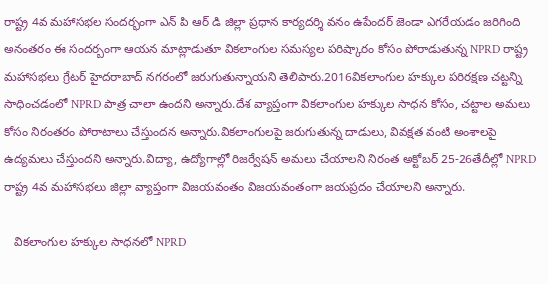రాష్ట్ర 4వ మహాసభల సందర్భంగా ఎన్ పి ఆర్ డి జిల్లా ప్రధాన కార్యదర్శి వనం ఉపేందర్ జెండా ఎగరేయడం జరిగింది అనంతరం ఈ సందర్బంగా ఆయన మాట్లాడుతూ వికలాంగుల సమస్యల పరిష్కారం కోసం పోరాడుతున్న NPRD రాష్ట్ర మహాసభలు గ్రేటర్ హైదరాబాద్ నగరంలో జరుగుతున్నాయని తెలిపారు.2016వికలాంగుల హక్కుల పరిరక్షణ చట్టన్ని సాధించడంలో NPRD పాత్ర చాలా ఉందని అన్నారు.దేశ వ్యాప్తంగా వికలాంగుల హక్కుల సాధన కోసం, చట్టాల అమలు కోసం నిరంతరం పోరాటాలు చేస్తుందన అన్నారు.వికలాంగులపై జరుగుతున్న దాడులు, వివక్షత వంటి అంశాలపై ఉద్యమలు చేస్తుందని అన్నారు.విద్యా, ఉద్యోగాల్లో రిజర్వేషన్ అమలు చేయాలని నిరంత అక్టోబర్ 25-26తేదీల్లో NPRD రాష్ట్ర 4వ మహాసభలు జిల్లా వ్యాప్తంగా విజయవంతం విజయవంతంగా జయప్రదం చేయాలని అన్నారు.

   వికలాంగుల హక్కుల సాధనలో NPRD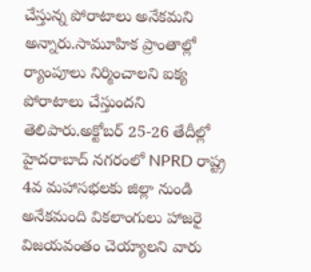చేస్తున్న పోరాటాలు అనేకమని అన్నారు.సామూహిక ప్రాంతాల్లో ర్యాంపూలు నిర్మించాలని ఐక్య పోరాటాలు చేస్తుందని తెలిపారు.అక్టోబర్ 25-26 తేదీల్లో హైదరాబాద్ నగరంలో NPRD రాష్ట్ర 4వ మహాసభలకు జిల్లా నుండి అనేకమంది వికలాంగులు హాజరై విజయవంతం చెయ్యాలని వారు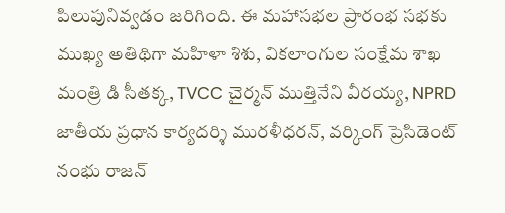పిలుపునివ్వడం జరిగింది. ఈ మహాసభల ప్రారంభ సభకు ముఖ్య అతిథిగా మహిళా శిశు, వికలాంగుల సంక్షేమ శాఖ మంత్రి డి సీతక్క, TVCC చైర్మన్ ముత్తినేని వీరయ్య, NPRD జాతీయ ప్రధాన కార్యదర్శి మురళీధరన్, వర్కింగ్ ప్రెసిడెంట్ నంభు రాజన్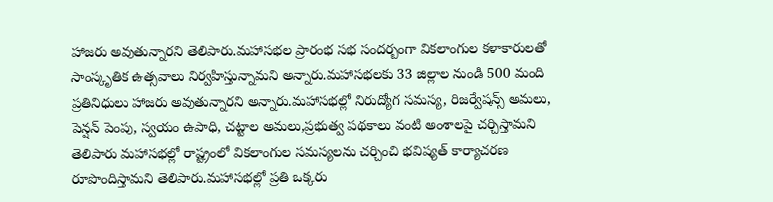హాజరు అవుతున్నారని తెలిపారు.మహాసభల ప్రారంభ సభ సందర్బంగా వికలాంగుల కళాకారులతో సాంస్కృతిక ఉత్సవాలు నిర్వహిస్తున్నామని అన్నారు.మహాసభలకు 33 జిల్లాల నుండి 500 మంది ప్రతినిధులు హాజరు అవుతున్నారని అన్నారు.మహాసభల్లో నిరుద్యోగ సమస్య, రిజర్వేషన్స్ అమలు, పెన్షన్ పెంపు, స్వయం ఉపాధి, చట్టాల అమలు,ప్రభుత్వ పథకాలు వంటి అంశాలపై చర్చిస్తామని తెలిపారు మహాసభల్లో రాష్ట్రంలో వికలాంగుల సమస్యలను చర్చించి భవిష్యత్ కార్యాచరణ రూపొందిస్తామని తెలిపారు.మహాసభల్లో ప్రతి ఒక్కరు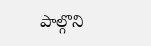పాల్గొని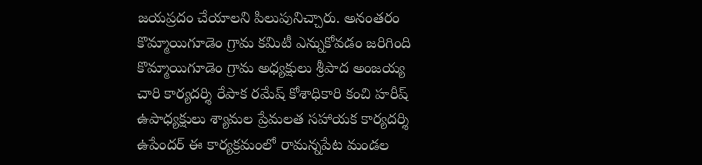జయప్రదం చేయాలని పిలుపునిచ్చారు. అనంతరం కొమ్మాయిగూడెం గ్రామ కమిటీ ఎన్నుకోవడం జరిగింది కొమ్మాయిగూడెం గ్రామ అధ్యక్షులు శ్రీపాద అంజయ్య చారి కార్యదర్శి రేపాక రమేష్ కోశాధికారి కంచి హరీష్ ఉపాధ్యక్షులు శ్యామల ప్రేమలత సహాయక కార్యదర్శి ఉపేందర్ ఈ కార్యక్రమంలో రామన్నపేట మండల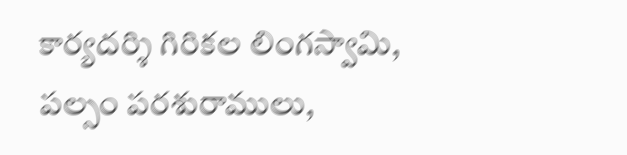కార్యదర్శి గిరికల లింగస్వామి, పల్సం పరశురాములు,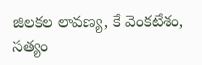జిలకల లావణ్య, కే వెంకటేశం, సత్యం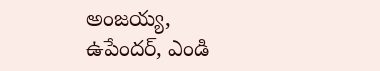అంజయ్య, ఉపేందర్, ఎండి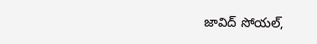జావిద్ సోయల్,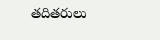తదితరులు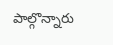పాల్గొన్నారు